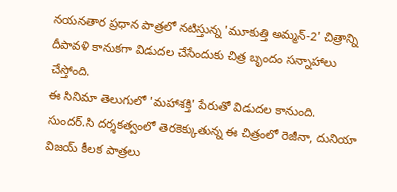నయనతార ప్రధాన పాత్రలో నటిస్తున్న 'మూకుత్తి అమ్మన్-2' చిత్రాన్ని దీపావళి కానుకగా విడుదల చేసేందుకు చిత్ర బృందం సన్నాహాలు చేస్తోంది.
ఈ సినిమా తెలుగులో 'మహాశక్తి' పేరుతో విడుదల కానుంది.
సుందర్.సి దర్శకత్వంలో తెరకెక్కుతున్న ఈ చిత్రంలో రెజీనా, దునియా విజయ్ కీలక పాత్రలు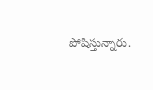పోషిస్తున్నారు.